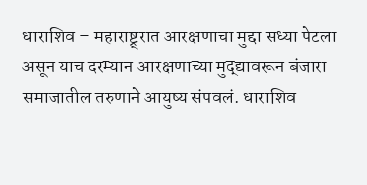धाराशिव – महाराष्ट्र्रात आरक्षणाचा मुद्दा सध्या पेटला असून याच दरम्यान आरक्षणाच्या मुद्द्यावरून बंजारा समाजातील तरुणाने आयुष्य संपवलं. धाराशिव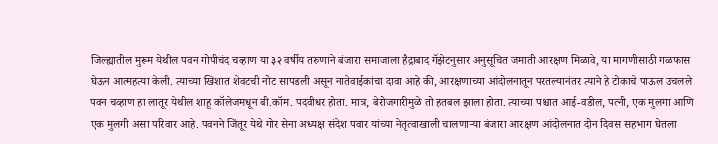जिल्ह्यातील मुरूम येथील पवन गोपीचंद चव्हाण या ३२ वर्षीय तरुणाने बंजारा समाजाला हैद्राबाद गॅझेटनुसार अनुसूचित जमाती आरक्षण मिळावे, या मागणीसाठी गळफास घेऊन आत्महत्या केली. त्याच्या खिशात शेवटची नोट सापडली असून नातेवाईकांचा दावा आहे की, आरक्षणाच्या आंदोलनातून परतल्यानंतर त्याने हे टोकाचे पाऊल उचलले
पवन चव्हाण हा लातूर येथील शाहू कॉलेजमधून बी.कॉम. पदवीधर होता. मात्र, बेरोजगारीमुळे तो हतबल झाला होता. त्याच्या पश्चात आई-वडील, पत्नी, एक मुलगा आणि एक मुलगी असा परिवार आहे. पवनने जिंतूर येथे गोर सेना अध्यक्ष संदेश पवार यांच्या नेतृत्वाखाली चालणाऱ्या बंजारा आरक्षण आंदोलनात दोन दिवस सहभाग घेतला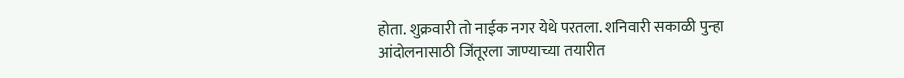होता. शुक्रवारी तो नाईक नगर येथे परतला. शनिवारी सकाळी पुन्हा आंदोलनासाठी जिंतूरला जाण्याच्या तयारीत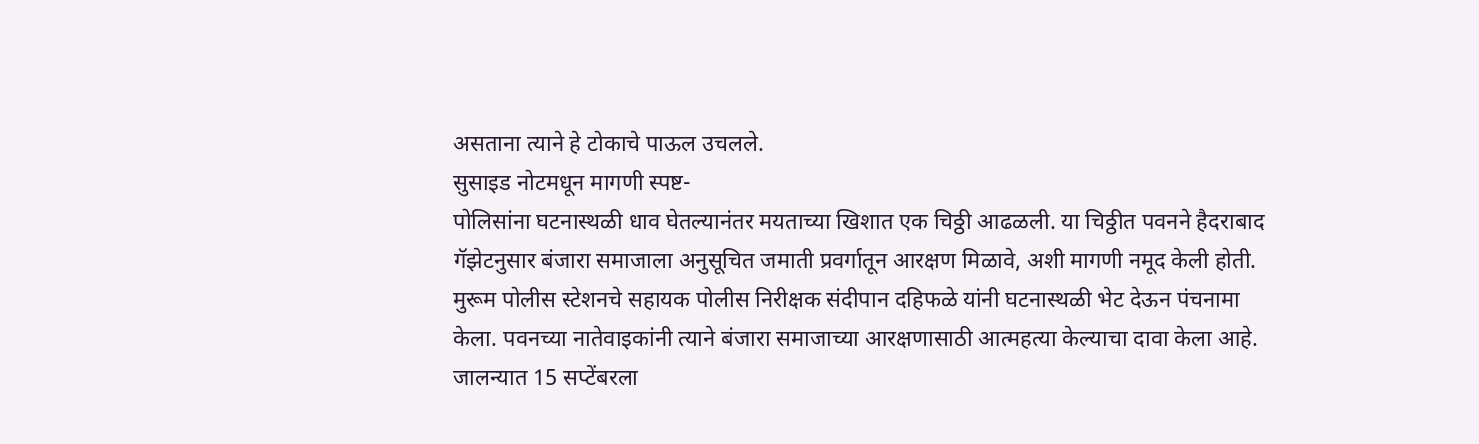असताना त्याने हे टोकाचे पाऊल उचलले.
सुसाइड नोटमधून मागणी स्पष्ट-
पोलिसांना घटनास्थळी धाव घेतल्यानंतर मयताच्या खिशात एक चिठ्ठी आढळली. या चिठ्ठीत पवनने हैदराबाद गॅझेटनुसार बंजारा समाजाला अनुसूचित जमाती प्रवर्गातून आरक्षण मिळावे, अशी मागणी नमूद केली होती. मुरूम पोलीस स्टेशनचे सहायक पोलीस निरीक्षक संदीपान दहिफळे यांनी घटनास्थळी भेट देऊन पंचनामा केला. पवनच्या नातेवाइकांनी त्याने बंजारा समाजाच्या आरक्षणासाठी आत्महत्या केल्याचा दावा केला आहे.
जालन्यात 15 सप्टेंबरला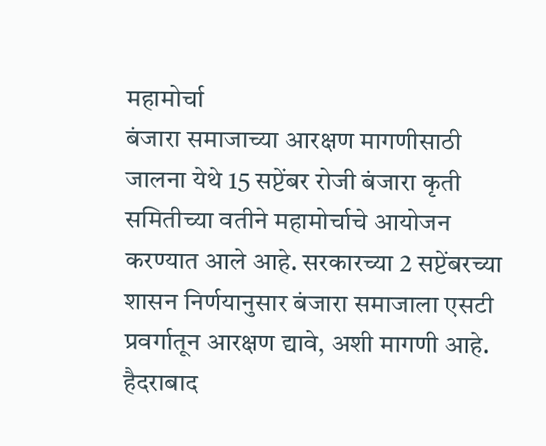महामोर्चा
बंजारा समाजाच्या आरक्षण मागणीसाठी जालना येथे 15 सप्टेंबर रोजी बंजारा कृती समितीच्या वतीने महामोर्चाचे आयोजन करण्यात आले आहे. सरकारच्या 2 सप्टेंबरच्या शासन निर्णयानुसार बंजारा समाजाला एसटी प्रवर्गातून आरक्षण द्यावे, अशी मागणी आहे. हैदराबाद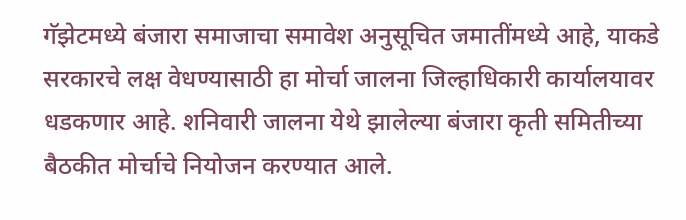गॅझेटमध्ये बंजारा समाजाचा समावेश अनुसूचित जमातींमध्ये आहे, याकडे सरकारचे लक्ष वेधण्यासाठी हा मोर्चा जालना जिल्हाधिकारी कार्यालयावर धडकणार आहे. शनिवारी जालना येथे झालेल्या बंजारा कृती समितीच्या बैठकीत मोर्चाचे नियोजन करण्यात आले.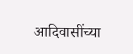आदिवासींच्या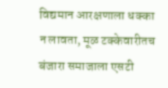विद्यमान आरक्षणाला धक्का न लावता, मूळ टक्केवारीतच बंजारा समाजाला एसटी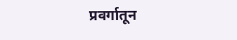प्रवर्गातून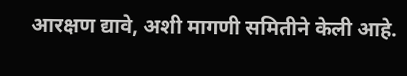आरक्षण द्यावे, अशी मागणी समितीने केली आहे.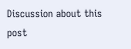Discussion about this post